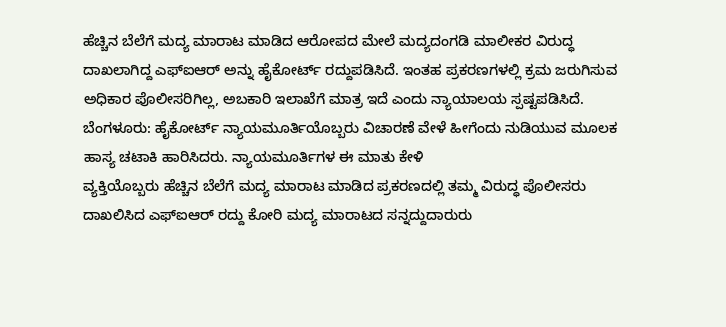ಹೆಚ್ಚಿನ ಬೆಲೆಗೆ ಮದ್ಯ ಮಾರಾಟ ಮಾಡಿದ ಆರೋಪದ ಮೇಲೆ ಮದ್ಯದಂಗಡಿ ಮಾಲೀಕರ ವಿರುದ್ಧ ದಾಖಲಾಗಿದ್ದ ಎಫ್ಐಆರ್ ಅನ್ನು ಹೈಕೋರ್ಟ್ ರದ್ದುಪಡಿಸಿದೆ. ಇಂತಹ ಪ್ರಕರಣಗಳಲ್ಲಿ ಕ್ರಮ ಜರುಗಿಸುವ ಅಧಿಕಾರ ಪೊಲೀಸರಿಗಿಲ್ಲ, ಅಬಕಾರಿ ಇಲಾಖೆಗೆ ಮಾತ್ರ ಇದೆ ಎಂದು ನ್ಯಾಯಾಲಯ ಸ್ಪಷ್ಟಪಡಿಸಿದೆ.
ಬೆಂಗಳೂರು: ಹೈಕೋರ್ಟ್ ನ್ಯಾಯಮೂರ್ತಿಯೊಬ್ಬರು ವಿಚಾರಣೆ ವೇಳೆ ಹೀಗೆಂದು ನುಡಿಯುವ ಮೂಲಕ ಹಾಸ್ಯ ಚಟಾಕಿ ಹಾರಿಸಿದರು. ನ್ಯಾಯಮೂರ್ತಿಗಳ ಈ ಮಾತು ಕೇಳಿ
ವ್ಯಕ್ತಿಯೊಬ್ಬರು ಹೆಚ್ಚಿನ ಬೆಲೆಗೆ ಮದ್ಯ ಮಾರಾಟ ಮಾಡಿದ ಪ್ರಕರಣದಲ್ಲಿ ತಮ್ಮ ವಿರುದ್ಧ ಪೊಲೀಸರು ದಾಖಲಿಸಿದ ಎಫ್ಐಆರ್ ರದ್ದು ಕೋರಿ ಮದ್ಯ ಮಾರಾಟದ ಸನ್ನದ್ದುದಾರುರು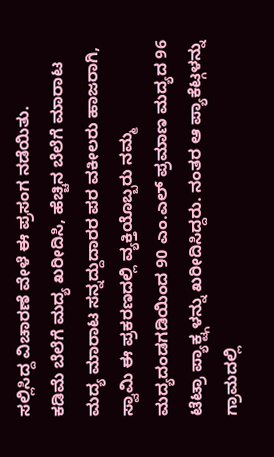ಸಲ್ಲಿಸಿದ್ದ ವಿಚಾರಣೆ ವೇಳೆ ಈ ಪ್ರಸಂಗ ನಡೆಯಿತು.
ಕಡಿಮೆ ಬೆಲೆಗೆ ಮದ್ಯ ಖರೀದಿಸಿ, ಹೆಚ್ಚಿನ ಬೆಲೆಗೆ ಮಾರಾಟ
ಮದ್ಯ ಮಾರಾಟ ಸನ್ನದ್ದುದಾರರ ಪರ ವಕೀಲರು ಹಾಜರಾಗಿ, ಸ್ವಾಮಿ ಈ ಪ್ರಕರಣದಲ್ಲಿ ವ್ಯಕ್ತಿಯೊಬ್ಬರು ನಮ್ಮ ಮದ್ಯದಂಡಗಡಿಯಿಂದ 90 ಎಂ.ಎಲ್ ಪ್ರಮಾಣ ಮದ್ಯದ 96 ಟೆಟ್ರಾ ಪ್ಯಾಕ್ಟ್ಗಳನ್ನು ಖರೀದಿಸಿದ್ದರು. ನಂತರ ಆ ಪ್ಯಾಕೆಟ್ಗಳನ್ನು ಗ್ರಾಮದಲ್ಲಿ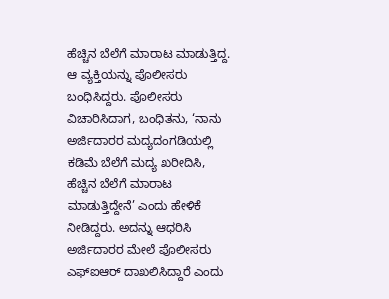ಹೆಚ್ಚಿನ ಬೆಲೆಗೆ ಮಾರಾಟ ಮಾಡುತ್ತಿದ್ದ. ಆ ವ್ಯಕ್ತಿಯನ್ನು ಪೊಲೀಸರು ಬಂಧಿಸಿದ್ದರು. ಪೊಲೀಸರು ವಿಚಾರಿಸಿದಾಗ, ಬಂಧಿತನು, ‘ನಾನು ಅರ್ಜಿದಾರರ ಮದ್ಯದಂಗಡಿಯಲ್ಲಿ ಕಡಿಮೆ ಬೆಲೆಗೆ ಮದ್ಯ ಖರೀದಿಸಿ, ಹೆಚ್ಚಿನ ಬೆಲೆಗೆ ಮಾರಾಟ ಮಾಡುತ್ತಿದ್ದೇನೆ’ ಎಂದು ಹೇಳಿಕೆ ನೀಡಿದ್ದರು. ಅದನ್ನು ಆಧರಿಸಿ ಅರ್ಜಿದಾರರ ಮೇಲೆ ಪೊಲೀಸರು ಎಫ್ಐಆರ್ ದಾಖಲಿಸಿದ್ದಾರೆ ಎಂದು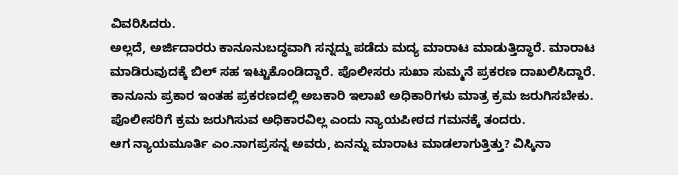ವಿವರಿಸಿದರು.
ಅಲ್ಲದೆ, ಅರ್ಜಿದಾರರು ಕಾನೂನುಬದ್ಧವಾಗಿ ಸನ್ನದ್ದು ಪಡೆದು ಮದ್ಯ ಮಾರಾಟ ಮಾಡುತ್ತಿದ್ಧಾರೆ. ಮಾರಾಟ ಮಾಡಿರುವುದಕ್ಕೆ ಬಿಲ್ ಸಹ ಇಟ್ಟುಕೊಂಡಿದ್ದಾರೆ. ಪೊಲೀಸರು ಸುಖಾ ಸುಮ್ಮನೆ ಪ್ರಕರಣ ದಾಖಲಿಸಿದ್ದಾರೆ. ಕಾನೂನು ಪ್ರಕಾರ ಇಂತಹ ಪ್ರಕರಣದಲ್ಲಿ ಅಬಕಾರಿ ಇಲಾಖೆ ಅಧಿಕಾರಿಗಳು ಮಾತ್ರ ಕ್ರಮ ಜರುಗಿಸಬೇಕು. ಪೊಲೀಸರಿಗೆ ಕ್ರಮ ಜರುಗಿಸುವ ಅಧಿಕಾರವಿಲ್ಲ ಎಂದು ನ್ಯಾಯಪೀಠದ ಗಮನಕ್ಕೆ ತಂದರು.
ಆಗ ನ್ಯಾಯಮೂರ್ತಿ ಎಂ.ನಾಗಪ್ರಸನ್ನ ಅವರು, ಏನನ್ನು ಮಾರಾಟ ಮಾಡಲಾಗುತ್ತಿತ್ತು? ವಿಸ್ಕಿನಾ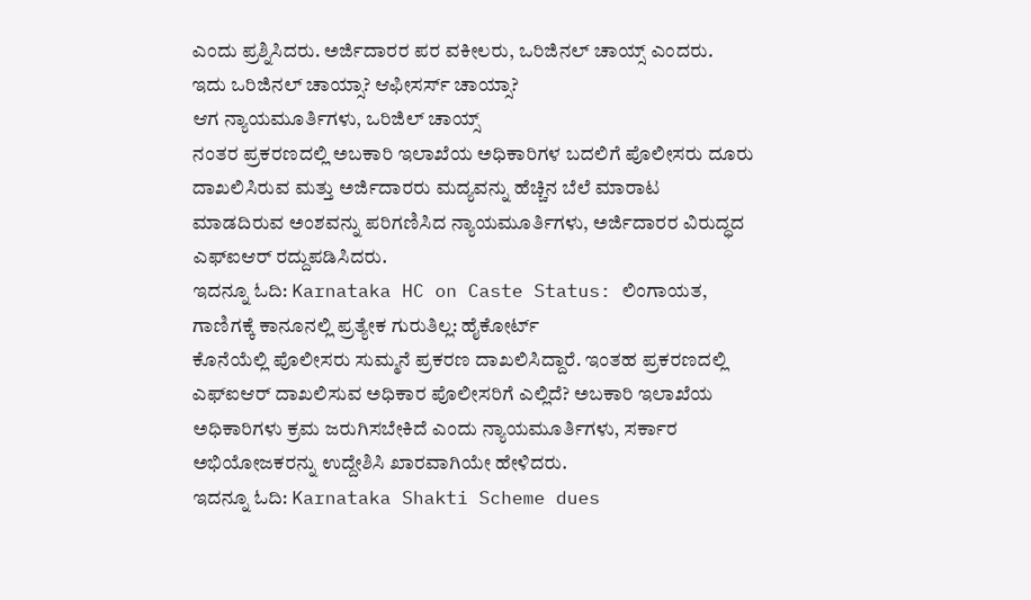ಎಂದು ಪ್ರಶ್ನಿಸಿದರು. ಅರ್ಜಿದಾರರ ಪರ ವಕೀಲರು, ಒರಿಜಿನಲ್ ಚಾಯ್ಸ್ ಎಂದರು.
ಇದು ಒರಿಜಿನಲ್ ಚಾಯ್ಸಾ? ಆಫೀಸರ್ಸ್ ಚಾಯ್ಸಾ?
ಆಗ ನ್ಯಾಯಮೂರ್ತಿಗಳು, ಒರಿಜಿಲ್ ಚಾಯ್ಸ್
ನಂತರ ಪ್ರಕರಣದಲ್ಲಿ ಅಬಕಾರಿ ಇಲಾಖೆಯ ಅಧಿಕಾರಿಗಳ ಬದಲಿಗೆ ಪೊಲೀಸರು ದೂರು ದಾಖಲಿಸಿರುವ ಮತ್ತು ಅರ್ಜಿದಾರರು ಮದ್ಯವನ್ನು ಹೆಚ್ಚಿನ ಬೆಲೆ ಮಾರಾಟ ಮಾಡದಿರುವ ಅಂಶವನ್ನು ಪರಿಗಣಿಸಿದ ನ್ಯಾಯಮೂರ್ತಿಗಳು, ಅರ್ಜಿದಾರರ ವಿರುದ್ಧದ ಎಫ್ಐಆರ್ ರದ್ದುಪಡಿಸಿದರು.
ಇದನ್ನೂ ಓದಿ: Karnataka HC on Caste Status: ಲಿಂಗಾಯತ, ಗಾಣಿಗಕ್ಕೆ ಕಾನೂನಲ್ಲಿ ಪ್ರತ್ಯೇಕ ಗುರುತಿಲ್ಲ: ಹೈಕೋರ್ಟ್
ಕೊನೆಯೆಲ್ಲಿ ಪೊಲೀಸರು ಸುಮ್ಮನೆ ಪ್ರಕರಣ ದಾಖಲಿಸಿದ್ದಾರೆ. ಇಂತಹ ಪ್ರಕರಣದಲ್ಲಿ ಎಫ್ಐಆರ್ ದಾಖಲಿಸುವ ಅಧಿಕಾರ ಪೊಲೀಸರಿಗೆ ಎಲ್ಲಿದೆ? ಅಬಕಾರಿ ಇಲಾಖೆಯ ಅಧಿಕಾರಿಗಳು ಕ್ರಮ ಜರುಗಿಸಬೇಕಿದೆ ಎಂದು ನ್ಯಾಯಮೂರ್ತಿಗಳು, ಸರ್ಕಾರ ಅಭಿಯೋಜಕರನ್ನು ಉದ್ದೇಶಿಸಿ ಖಾರವಾಗಿಯೇ ಹೇಳಿದರು.
ಇದನ್ನೂ ಓದಿ: Karnataka Shakti Scheme dues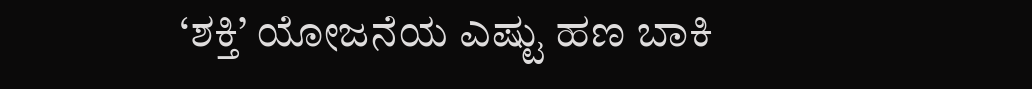‘ಶಕ್ತಿ’ ಯೋಜನೆಯ ಎಷ್ಟು ಹಣ ಬಾಕಿ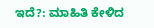ಇದೆ?: ಮಾಹಿತಿ ಕೇಳಿದ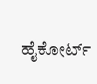ಹೈಕೋರ್ಟ್